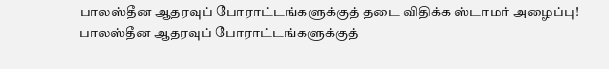பாலஸ்தீன ஆதரவுப் போராட்டங்களுக்குத் தடை விதிக்க ஸ்டாமர் அழைப்பு!
பாலஸ்தீன ஆதரவுப் போராட்டங்களுக்குத்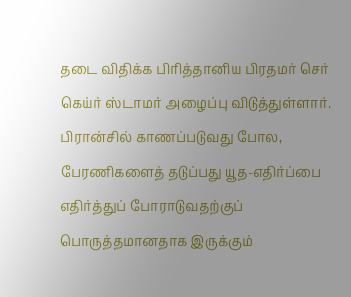தடை விதிக்க பிரித்தானிய பிரதமர் செர் கெய்ர் ஸ்டாமர் அழைப்பு விடுத்துள்ளார்.
பிரான்சில் காணப்படுவது போல, பேரணிகளைத் தடுப்பது யூத-எதிர்ப்பை எதிர்த்துப் போராடுவதற்குப் பொருத்தமானதாக இருக்கும்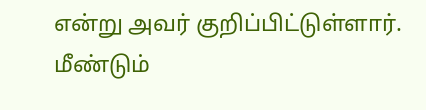என்று அவர் குறிப்பிட்டுள்ளார்.
மீண்டும்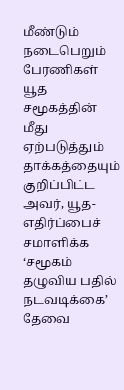மீண்டும் நடைபெறும் பேரணிகள் யூத சமூகத்தின் மீது ஏற்படுத்தும் தாக்கத்தையும் குறிப்பிட்ட அவர், யூத-எதிர்ப்பைச் சமாளிக்க ‘சமூகம் தழுவிய பதில் நடவடிக்கை’ தேவை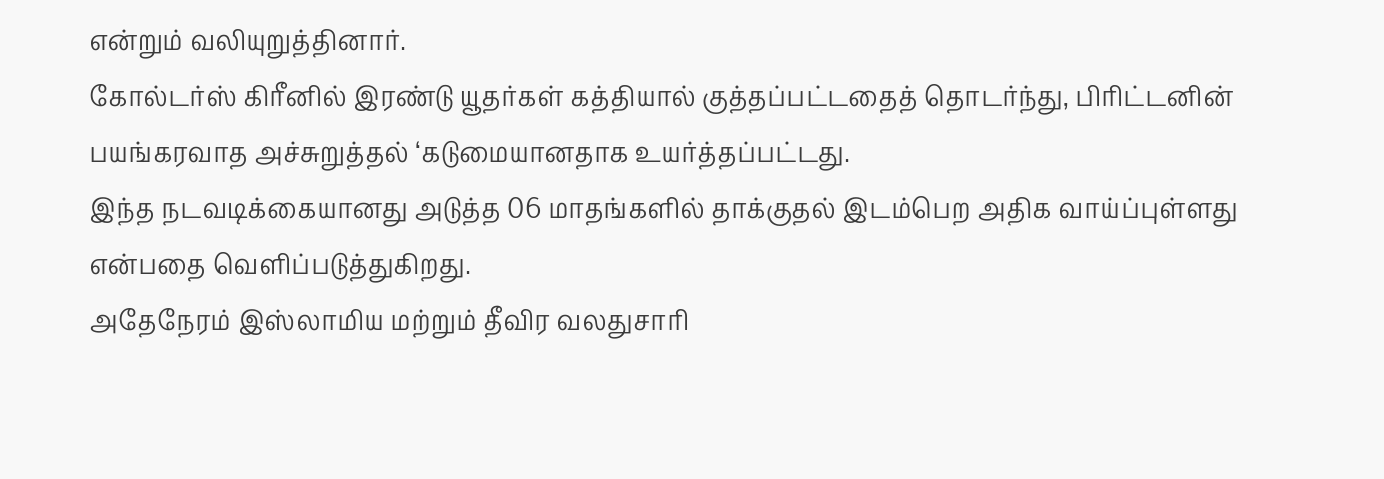என்றும் வலியுறுத்தினார்.
கோல்டர்ஸ் கிரீனில் இரண்டு யூதர்கள் கத்தியால் குத்தப்பட்டதைத் தொடர்ந்து, பிரிட்டனின் பயங்கரவாத அச்சுறுத்தல் ‘கடுமையானதாக உயர்த்தப்பட்டது.
இந்த நடவடிக்கையானது அடுத்த 06 மாதங்களில் தாக்குதல் இடம்பெற அதிக வாய்ப்புள்ளது என்பதை வெளிப்படுத்துகிறது.
அதேநேரம் இஸ்லாமிய மற்றும் தீவிர வலதுசாரி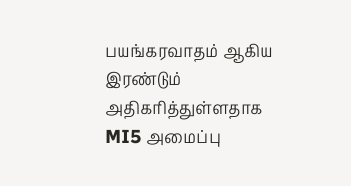பயங்கரவாதம் ஆகிய இரண்டும் அதிகரித்துள்ளதாக MI5 அமைப்பு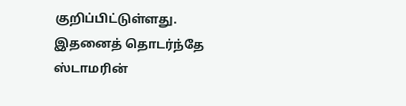குறிப்பிட்டுள்ளது.
இதனைத் தொடர்ந்தே ஸ்டாமரின்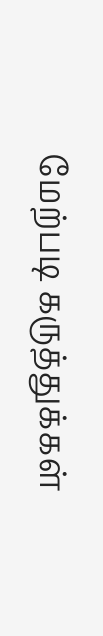மேற்படி கருத்துக்கள்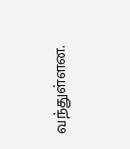வந்துள்ளன.